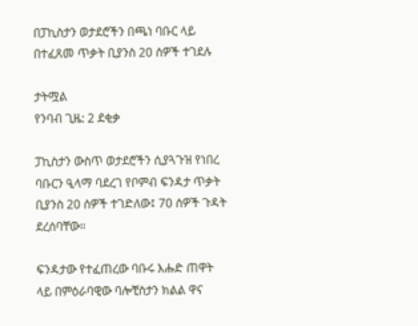በፓኪስታን ወታደሮችን በጫነ ባቡር ላይ በተፈጸመ ጥቃት ቢያንስ 20 ሰዎች ተገደሉ

ታትሟል
የንባብ ጊዜ: 2 ደቂቃ

ፓኪስታን ውስጥ ወታደሮችን ሲያጓጉዝ የነበረ ባቡርን ዒላማ ባደረገ የቦምብ ፍንዳታ ጥቃት ቢያንስ 20 ሰዎች ተገድለው፤ 70 ሰዎች ጉዳት ደረሰባቸው።

ፍንዳታው የተፈጠረው ባቡሩ እሑድ ጠዋት ላይ በምዕራባዊው ባሎቺስታን ክልል ዋና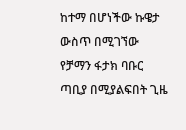ከተማ በሆነችው ኩዌታ ውስጥ በሚገኘው የቻማን ፋታክ ባቡር ጣቢያ በሚያልፍበት ጊዜ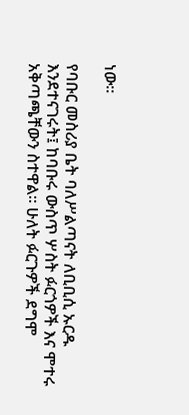ነው።

የባቡር መስሪያ ቤት ባለሥልጣናት ለቢቢሲ ኡርዱ እንደተናገሩት፤ ከባቡሩ ውስጥ ሦስት ፉርጎዎች እና ሞተሩ አቅጣጫቸውን ስተዋል። ሁለት ፉርጉዎች ደግሞ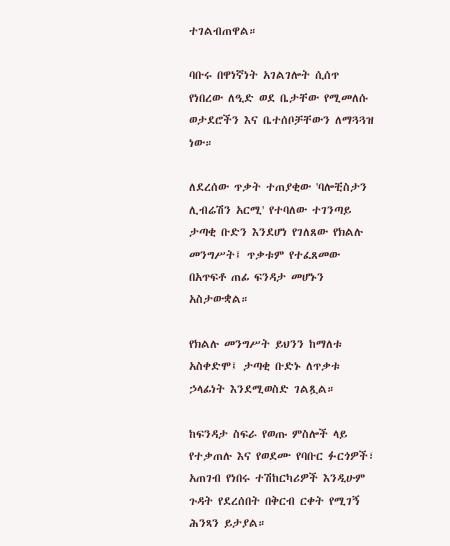ተገልብጠዋል።

ባቡሩ በዋነኛነት አገልገሎት ሲሰጥ የነበረው ለዒድ ወደ ቤታቸው የሚመለሱ ወታደሮችን እና ቤተሰቦቻቸውን ለማጓጓዝ ነው።

ለደረሰው ጥቃት ተጠያቂው 'ባሎቺስታን ሊብሬሽን አርሚ' የተባለው ተገንጣይ ታጣቂ ቡድን እንደሆነ የገለጸው የክልሉ መንግሥት፤ ጥቃቱም የተፈጸመው በአጥፍቶ ጠፊ ፍንዳታ መሆኑን አስታውቋል።

የክልሉ መንግሥት ይህንን ከማለቱ አስቀድሞ፤ ታጣቂ ቡድኑ ለጥቃቱ ኃላፊነት እንደሚወስድ ገልጿል።

ከፍንዳታ ስፍራ የወጡ ምስሎች ላይ የተቃጠሉ እና የወደሙ የባቡር ፉርጎዎች፣ አጠገብ የነበሩ ተሽከርካሪዎች እንዲሁም ጉዳት የደረሰበት በቅርብ ርቀት የሚገኝ ሕንጻን ይታያል።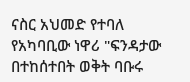ናስር አህመድ የተባለ የአካባቢው ነዋሪ "ፍንዳታው በተከሰተበት ወቅት ባቡሩ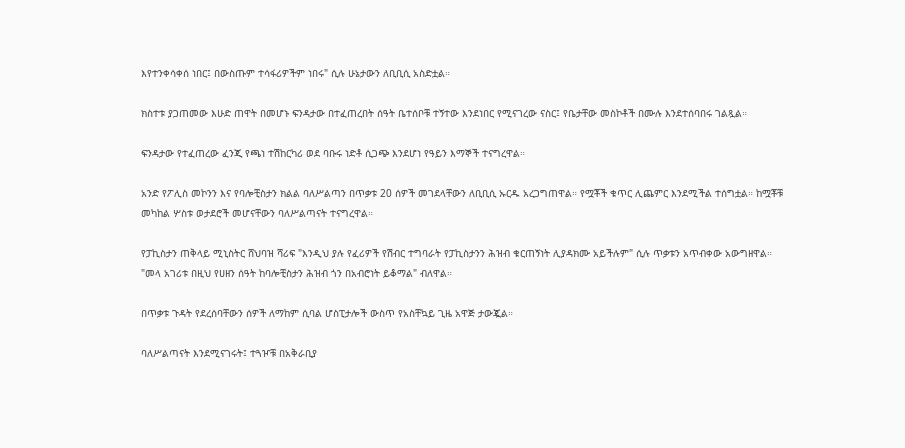እየተንቀሳቀሰ ነበር፤ በውስጡም ተሳፋሪዎችም ነበሩ" ሲሉ ሁኔታውን ለቢቢሲ አስድቷል።

ክስተቱ ያጋጠመው እሁድ ጠዋት በመሆኑ ፍንዳታው በተፈጠረበት ሰዓት ቤተሰቦቹ ተኝተው እንደነበር የሚናገረው ናስር፤ የቤታቸው መስኮቶች በሙሉ እንደተሰባበሩ ገልጿል።

ፍንዳታው የተፈጠረው ፈንጂ የጫነ ተሽከርካሪ ወደ ባቡሩ ነድቶ ሲጋጭ እንደሆነ የዓይን እማኞች ተናግረዋል።

አንድ የፖሊስ መኮንን እና የባሎቺስታን ክልል ባለሥልጣን በጥቃቱ 20 ሰዎች መገደላቸውን ለቢቢሲ ኡርዱ አረጋግጠዋል። የሟቾች ቁጥር ሊጨምር እንደሚችል ተሰግቷል። ከሟቾቹ መካከል ሦስቱ ወታደሮች መሆናቸውን ባለሥልጣናት ተናግረዋል።

የፓኪስታን ጠቅላይ ሚኒስትር ሸህባዝ ሻሪፍ "እንዲህ ያሉ የፈሪዎች የሽብር ተግባራት የፓኪስታንን ሕዝብ ቁርጠኝነት ሊያዳክሙ አይችሉም" ሲሉ ጥቃቱን አጥብቀው አውግዘዋል። "መላ አገሪቱ በዚህ የሀዘን ሰዓት ከባሎቺስታን ሕዝብ ጎን በአብሮነት ይቆማል" ብለዋል።

በጥቃቱ ጉዳት የደረሰባቸውን ሰዎች ለማከም ሲባል ሆስፒታሎች ውስጥ የአስቸኳይ ጊዜ አዋጅ ታውጇል።

ባለሥልጣናት እንደሚናገሩት፤ ተጓዦቹ በአቅራቢያ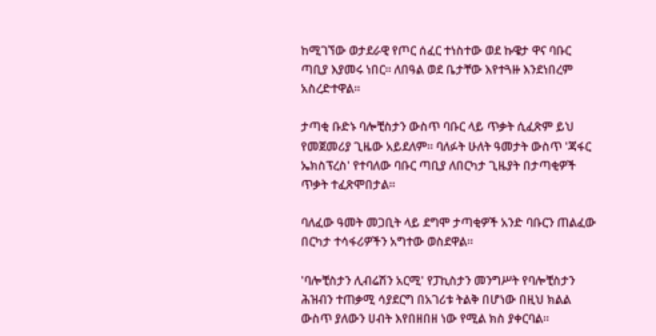ከሚገኘው ወታደራዊ የጦር ሰፈር ተነስተው ወደ ኩዌታ ዋና ባቡር ጣቢያ እያመሩ ነበር። ለበዓል ወደ ቤታቸው እየተጓዙ እንደነበረም አስረድተዋል።

ታጣቂ ቡድኑ ባሎቺስታን ውስጥ ባቡር ላይ ጥቃት ሲፈጽም ይህ የመጀመሪያ ጊዜው አይደለም። ባለፉት ሁለት ዓመታት ውስጥ 'ጃፋር ኤክስፕረስ' የተባለው ባቡር ጣቢያ ለበርካታ ጊዜያት በታጣቂዎች ጥቃት ተፈጽሞበታል።

ባለፈው ዓመት መጋቢት ላይ ደግሞ ታጣቂዎች አንድ ባቡርን ጠልፈው በርካታ ተሳፋሪዎችን አግተው ወስደዋል።

'ባሎቺስታን ሊብሬሽን አርሚ' የፓኪስታን መንግሥት የባሎቺስታን ሕዝብን ተጠቃሚ ሳያደርግ በአገሪቱ ትልቅ በሆነው በዚህ ክልል ውስጥ ያለውን ሀብት እየበዘበዘ ነው የሚል ክስ ያቀርባል።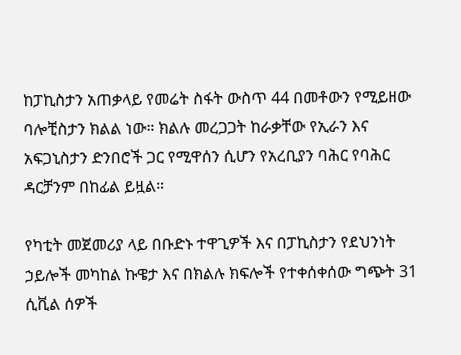ከፓኪስታን አጠቃላይ የመሬት ስፋት ውስጥ 44 በመቶውን የሚይዘው ባሎቺስታን ክልል ነው። ክልሉ መረጋጋት ከራቃቸው የኢራን እና አፍጋኒስታን ድንበሮች ጋር የሚዋሰን ሲሆን የአረቢያን ባሕር የባሕር ዳርቻንም በከፊል ይዟል።

የካቲት መጀመሪያ ላይ በቡድኑ ተዋጊዎች እና በፓኪስታን የደህንነት ኃይሎች መካከል ኩዌታ እና በክልሉ ክፍሎች የተቀሰቀሰው ግጭት 31 ሲቪል ሰዎች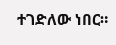ተገድለው ነበር።